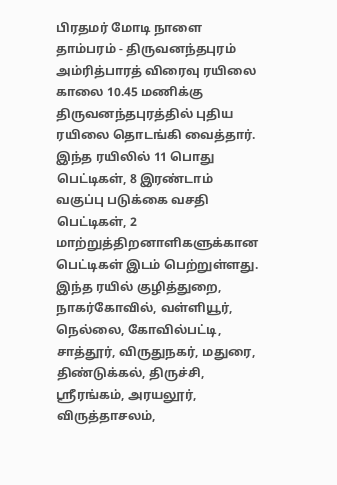பிரதமர் மோடி நாளை தாம்பரம் - திருவனந்தபுரம் அம்ரித்பாரத் விரைவு ரயிலை காலை 10.45 மணிக்கு திருவனந்தபுரத்தில் புதிய ரயிலை தொடங்கி வைத்தார்.
இந்த ரயிலில் 11 பொது பெட்டிகள், 8 இரண்டாம் வகுப்பு படுக்கை வசதி பெட்டிகள், 2 மாற்றுத்திறனாளிகளுக்கான பெட்டிகள் இடம் பெற்றுள்ளது.
இந்த ரயில் குழித்துறை, நாகர்கோவில், வள்ளியூர், நெல்லை, கோவில்பட்டி, சாத்தூர், விருதுநகர், மதுரை, திண்டுக்கல், திருச்சி, ஸ்ரீரங்கம், அரயலூர், விருத்தாசலம்,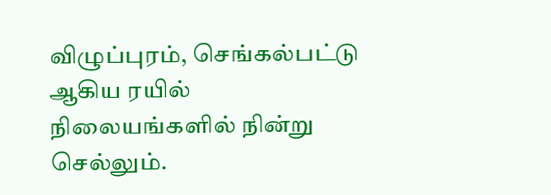விழுப்புரம், செங்கல்பட்டு ஆகிய ரயில் நிலையங்களில் நின்று செல்லும்.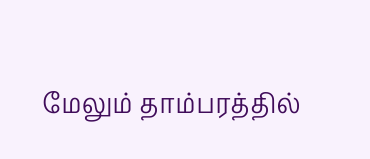மேலும் தாம்பரத்தில்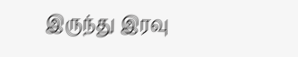இருந்து இரவு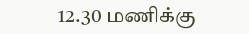12.30 மணிக்கு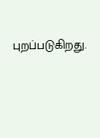புறப்படுகிறது.